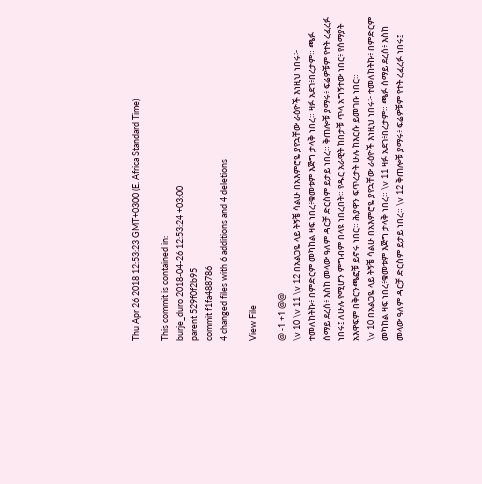Thu Apr 26 2018 12:53:23 GMT+0300 (E. Africa Standard Time)

This commit is contained in:
burje_duro 2018-04-26 12:53:24 +03:00
parent 529f0f2b95
commit f1fa488786
4 changed files with 6 additions and 4 deletions

View File

@ -1 +1 @@
\v 10 \v 11 \v 12 በአልጋዬ ላይ ትኝቼ ሳልሁ በአእምሮዬ ያየኋቸው ራዕዮች እነዚህ ነበሩ፦ ተመለከትኩ፥ በምድርም መካከል ዛፍ ነበረ፥ቁመቱም እጅግ ታላቅ ነበረ። ዛፉ አደገ፥በረታም። ጫፉ ሰማይ ደረሰ፥ እስከ መላው ዓለም ዳርቻ ድርስም ይታይ ነበረ። ቅጠሎቹ ያማሩ፥ ፍሬዎቹም የተት ረፈረፉ ነበሩ፤ ለሁሉ የሚሆን ምግብም በላዩ ነበረበት። የዱር አራዊት ከበታቹ ጥላ አግኝተው ነበር፥ የሰማያት አእዋፍም በቅርንጫፎቹ ይኖሩ ነበር። ሕያዋን ፍጥረታት ሁሉ ከእርሱ ይመገቡ ነበር።
\v 10 በአልጋዬ ላይ ትኝቼ ሳልሁ በአእምሮዬ ያየኋቸው ራዕዮች እነዚህ ነበሩ፦ ተመለከትኩ፥ በምድርም መካከል ዛፍ ነበረ፥ቁመቱም እጅግ ታላቅ ነበረ። \v 11 ዛፉ አደገ፥በረታም። ጫፉ ሰማይ ደረሰ፥ እስከ መላው ዓለም ዳርቻ ድርስም ይታይ ነበረ። \v 12 ቅጠሎቹ ያማሩ፥ ፍሬዎቹም የተት ረፈረፉ ነበሩ፤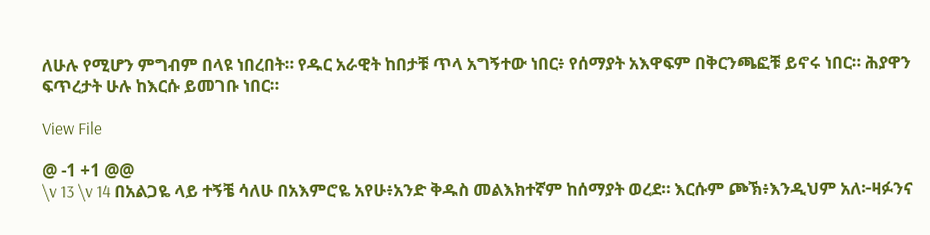ለሁሉ የሚሆን ምግብም በላዩ ነበረበት። የዱር አራዊት ከበታቹ ጥላ አግኝተው ነበር፥ የሰማያት አእዋፍም በቅርንጫፎቹ ይኖሩ ነበር። ሕያዋን ፍጥረታት ሁሉ ከእርሱ ይመገቡ ነበር።

View File

@ -1 +1 @@
\v 13 \v 14 በአልጋዬ ላይ ተኝቼ ሳለሁ በአእምሮዬ አየሁ፥አንድ ቅዱስ መልእክተኛም ከሰማያት ወረደ። እርሱም ጮኽ፥እንዲህም አለ፦ዛፉንና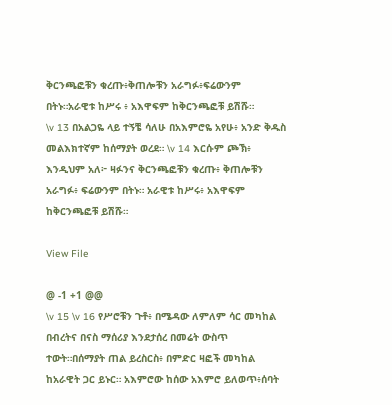ቅርንጫፎቹን ቁረጡ፥ቅጠሎቹን አራግፉ፥ፍሬውንም በትኑ።አራዊቱ ከሥሩ ፥ አእዋፍም ከቅርንጫፎቹ ይሽሹ።
\v 13 በአልጋዬ ላይ ተኝቼ ሳለሁ በአእምሮዬ አየሁ፥ አንድ ቅዱስ መልእክተኛም ከሰማያት ወረደ። \v 14 እርሱም ጮኽ፥ እንዲህም አለ፦ ዛፉንና ቅርንጫፎቹን ቁረጡ፥ ቅጠሎቹን አራግፉ፥ ፍሬውንም በትኑ። አራዊቱ ከሥሩ፥ አእዋፍም ከቅርንጫፎቹ ይሽሹ።

View File

@ -1 +1 @@
\v 15 \v 16 የሥሮቹን ጉቶ፥ በሜዳው ለምለም ሳር መካከል በብረትና በናስ ማሰሪያ እንደታሰረ በመሬት ውስጥ ተውት።በሰማያት ጠል ይረስርስ፥ በምድር ዛፎች መካከል ከአራዊት ጋር ይኑር። አእምሮው ከሰው አእምሮ ይለወጥ፥ሰባት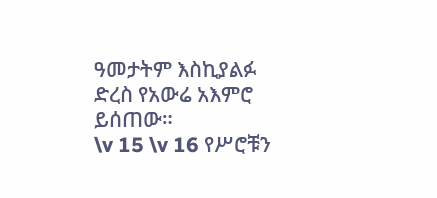ዓመታትም እስኪያልፉ ድረስ የአውሬ አእምሮ ይሰጠው።
\v 15 \v 16 የሥሮቹን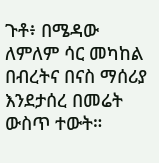ጉቶ፥ በሜዳው ለምለም ሳር መካከል በብረትና በናስ ማሰሪያ እንደታሰረ በመሬት ውስጥ ተውት።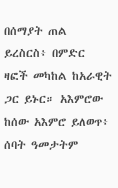በሰማያት ጠል ይረስርስ፥ በምድር ዛፎች መካከል ከአራዊት ጋር ይኑር። አእምሮው ከሰው አእምሮ ይለወጥ፥ ሰባት ዓመታትም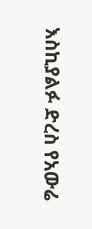እስኪያልፉ ድረስ የአውሬ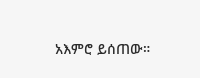አእምሮ ይሰጠው።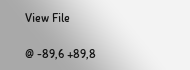View File

@ -89,6 +89,8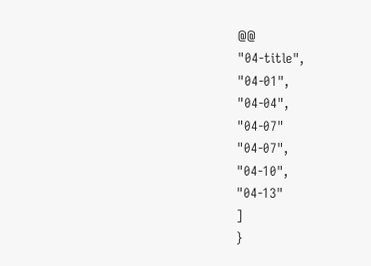@@
"04-title",
"04-01",
"04-04",
"04-07"
"04-07",
"04-10",
"04-13"
]
}